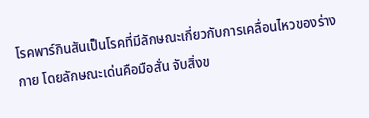โรคพาร์กินสันเป็นโรคที่มีลักษณะเกี่ยวกับการเคลื่อนไหวของร่างกาย โดยลักษณะเด่นคือมือสั่น จับสิ่งข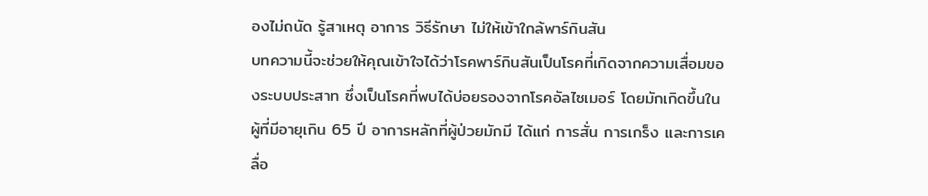องไม่ถนัด รู้สาเหตุ อาการ วิธีรักษา ไม่ให้เข้าใกล้พาร์กินสัน
บทความนี้จะช่วยให้คุณเข้าใจได้ว่าโรคพาร์กินสันเป็นโรคที่เกิดจากความเสื่อมของระบบประสาท ซึ่งเป็นโรคที่พบได้บ่อยรองจากโรคอัลไซเมอร์ โดยมักเกิดขึ้นในผู้ที่มีอายุเกิน 65 ปี อาการหลักที่ผู้ป่วยมักมี ได้แก่ การสั่น การเกร็ง และการเคลื่อ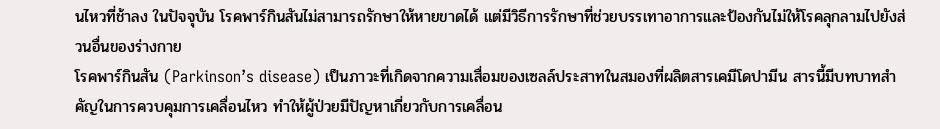นไหวที่ช้าลง ในปัจจุบัน โรคพาร์กินสันไม่สามารถรักษาให้หายขาดได้ แต่มีวิธีการรักษาที่ช่วยบรรเทาอาการและป้องกันไม่ให้โรคลุกลามไปยังส่วนอื่นของร่างกาย
โรคพาร์กินสัน (Parkinson’s disease) เป็นภาวะที่เกิดจากความเสื่อมของเซลล์ประสาทในสมองที่ผลิตสารเคมีโดปามีน สารนี้มีบทบาทสำคัญในการควบคุมการเคลื่อนไหว ทำให้ผู้ป่วยมีปัญหาเกี่ยวกับการเคลื่อน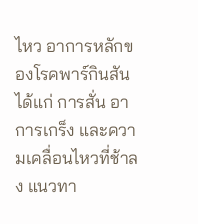ไหว อาการหลักของโรคพาร์กินสัน ได้แก่ การสั่น อาการเกร็ง และความเคลื่อนไหวที่ช้าลง แนวทา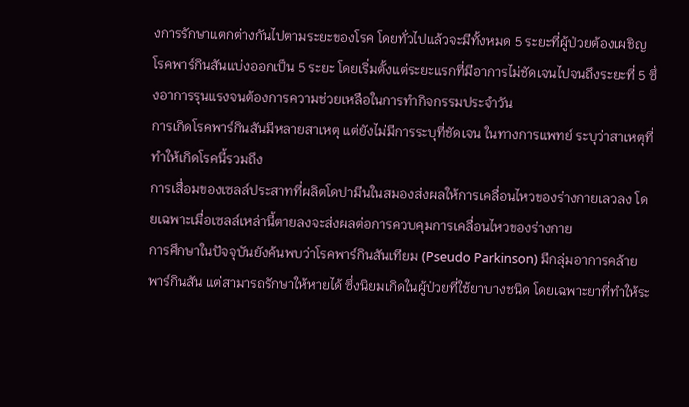งการรักษาแตกต่างกันไปตามระยะของโรค โดยทั่วไปแล้วจะมีทั้งหมด 5 ระยะที่ผู้ป่วยต้องเผชิญ
โรคพาร์กินสันแบ่งออกเป็น 5 ระยะ โดยเริ่มตั้งแต่ระยะแรกที่มีอาการไม่ชัดเจนไปจนถึงระยะที่ 5 ซึ่งอาการรุนแรงจนต้องการความช่วยเหลือในการทำกิจกรรมประจำวัน
การเกิดโรคพาร์กินสันมีหลายสาเหตุ แต่ยังไม่มีการระบุที่ชัดเจน ในทางการแพทย์ ระบุว่าสาเหตุที่ทำให้เกิดโรคนี้รวมถึง
การเสื่อมของเซลล์ประสาทที่ผลิตโดปามีนในสมองส่งผลให้การเคลื่อนไหวของร่างกายเลวลง โดยเฉพาะเมื่อเซลล์เหล่านี้ตายลงจะส่งผลต่อการควบคุมการเคลื่อนไหวของร่างกาย
การศึกษาในปัจจุบันยังค้นพบว่าโรคพาร์กินสันเทียม (Pseudo Parkinson) มีกลุ่มอาการคล้ายพาร์กินสัน แต่สามารถรักษาให้หายได้ ซึ่งนิยมเกิดในผู้ป่วยที่ใช้ยาบางชนิด โดยเฉพาะยาที่ทำให้ระ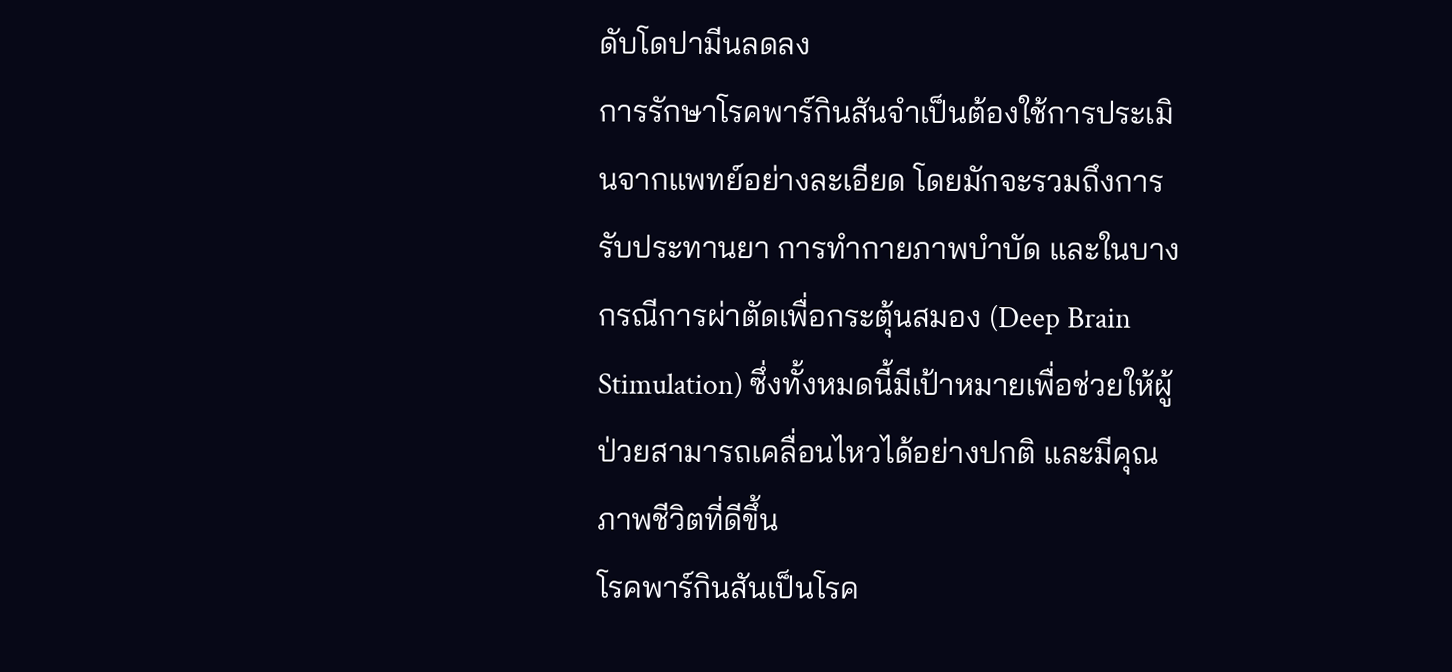ดับโดปามีนลดลง
การรักษาโรคพาร์กินสันจำเป็นต้องใช้การประเมินจากแพทย์อย่างละเอียด โดยมักจะรวมถึงการรับประทานยา การทำกายภาพบำบัด และในบางกรณีการผ่าตัดเพื่อกระตุ้นสมอง (Deep Brain Stimulation) ซึ่งทั้งหมดนี้มีเป้าหมายเพื่อช่วยให้ผู้ป่วยสามารถเคลื่อนไหวได้อย่างปกติ และมีคุณภาพชีวิตที่ดีขึ้น
โรคพาร์กินสันเป็นโรค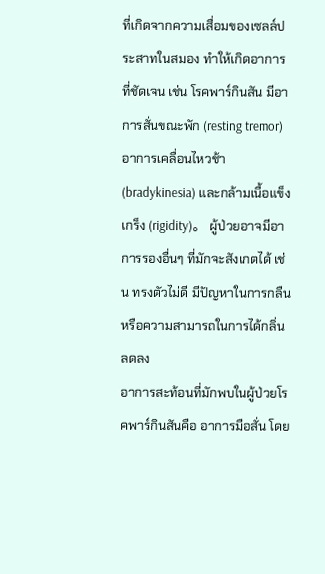ที่เกิดจากความเสื่อมของเซลล์ประสาทในสมอง ทำให้เกิดอาการที่ชัดเจน เช่น โรคพาร์กินสัน มีอาการสั่นขณะพัก (resting tremor) อาการเคลื่อนไหวช้า (bradykinesia) และกล้ามเนื้อแข็งเกร็ง (rigidity)。 ผู้ป่วยอาจมีอาการรองอื่นๆ ที่มักจะสังเกตได้ เช่น ทรงตัวไม่ดี มีปัญหาในการกลืน หรือความสามารถในการได้กลิ่นลดลง
อาการสะท้อนที่มักพบในผู้ป่วยโรคพาร์กินสันคือ อาการมือสั่น โดย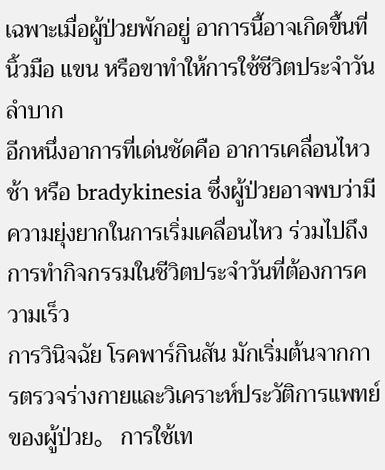เฉพาะเมื่อผู้ป่วยพักอยู่ อาการนี้อาจเกิดขึ้นที่นิ้วมือ แขน หรือขาทำให้การใช้ชีวิตประจำวันลำบาก
อีกหนึ่งอาการที่เด่นชัดคือ อาการเคลื่อนไหวช้า หรือ bradykinesia ซึ่งผู้ป่วยอาจพบว่ามีความยุ่งยากในการเริ่มเคลื่อนไหว ร่วมไปถึงการทำกิจกรรมในชีวิตประจำวันที่ต้องการความเร็ว
การวินิจฉัย โรคพาร์กินสัน มักเริ่มต้นจากการตรวจร่างกายและวิเคราะห์ประวัติการแพทย์ของผู้ป่วย。 การใช้เท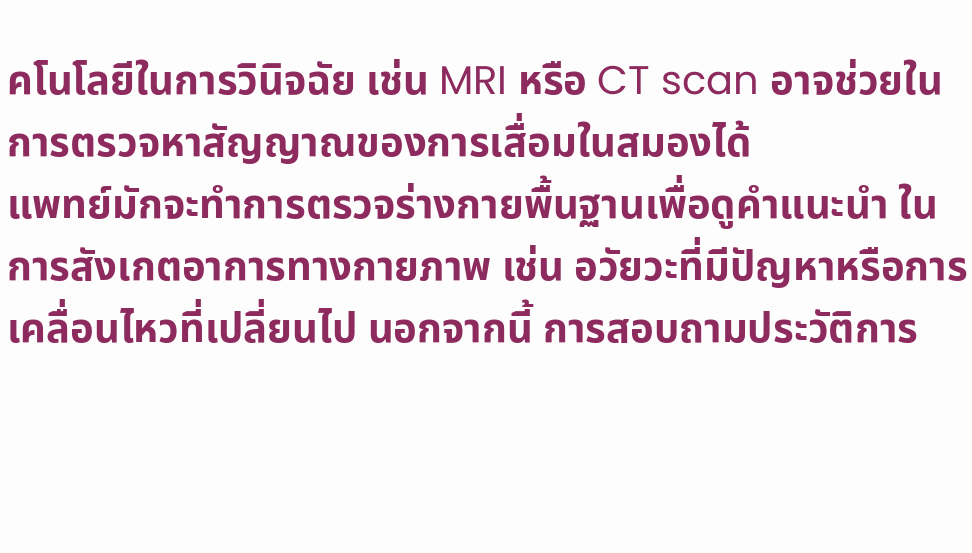คโนโลยีในการวินิจฉัย เช่น MRI หรือ CT scan อาจช่วยในการตรวจหาสัญญาณของการเสื่อมในสมองได้
แพทย์มักจะทำการตรวจร่างกายพื้นฐานเพื่อดูคำแนะนำ ในการสังเกตอาการทางกายภาพ เช่น อวัยวะที่มีปัญหาหรือการเคลื่อนไหวที่เปลี่ยนไป นอกจากนี้ การสอบถามประวัติการ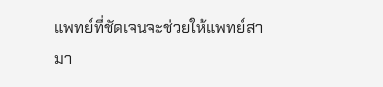แพทย์ที่ชัดเจนจะช่วยให้แพทย์สามา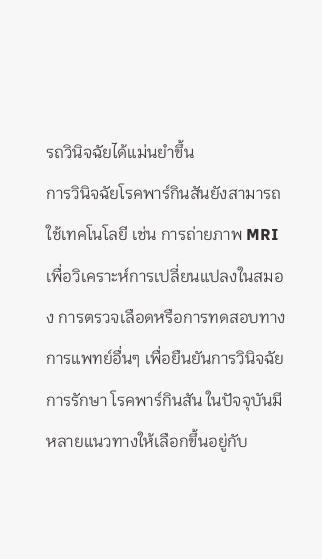รถวินิจฉัยได้แม่นยำขึ้น
การวินิจฉัยโรคพาร์กินสันยังสามารถใช้เทคโนโลยี เช่น การถ่ายภาพ MRI เพื่อวิเคราะห์การเปลี่ยนแปลงในสมอง การตรวจเลือดหรือการทดสอบทางการแพทย์อื่นๆ เพื่อยืนยันการวินิจฉัย
การรักษา โรคพาร์กินสัน ในปัจจุบันมีหลายแนวทางให้เลือกขึ้นอยู่กับ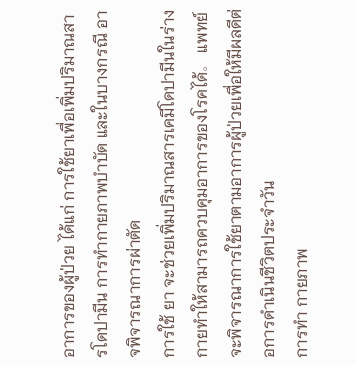อาการของผู้ป่วย ได้แก่ การใช้ยาเพื่อเพิ่มปริมาณสารโดปามีน การทำกายภาพบำบัด และในบางกรณี อาจพิจารณาการผ่าตัด
การใช้ ยา จะช่วยเพิ่มปริมาณสารเคมีโดปามีนในร่างกายทำให้สามารถควบคุมอาการของโรคได้。 แพทย์จะพิจารณาการใช้ยาตามอาการผู้ป่วยเพื่อให้มีผลดีต่อการดำเนินชีวิตประจำวัน
การทำ กายภาพ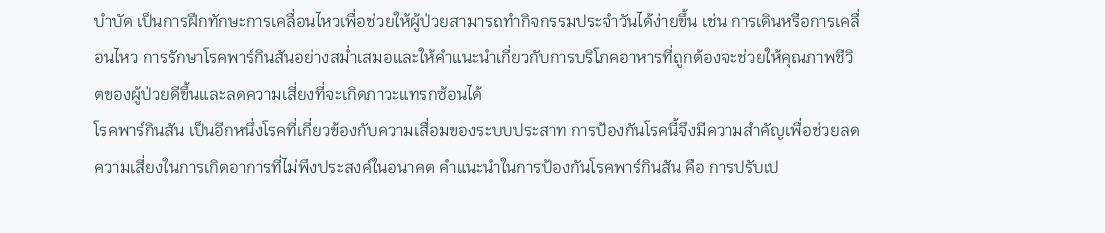บำบัด เป็นการฝึกทักษะการเคลื่อนไหวเพื่อช่วยให้ผู้ป่วยสามารถทำกิจกรรมประจำวันได้ง่ายขึ้น เช่น การเดินหรือการเคลื่อนไหว การรักษาโรคพาร์กินสันอย่างสม่ำเสมอและให้คำแนะนำเกี่ยวกับการบริโภคอาหารที่ถูกต้องจะช่วยให้คุณภาพชีวิตของผู้ป่วยดีขึ้นและลดความเสี่ยงที่จะเกิดภาวะแทรกซ้อนได้
โรคพาร์กินสัน เป็นอีกหนึ่งโรคที่เกี่ยวข้องกับความเสื่อมของระบบประสาท การป้องกันโรคนี้จึงมีความสำคัญเพื่อช่วยลดความเสี่ยงในการเกิดอาการที่ไม่พึงประสงค์ในอนาคต คำแนะนำในการป้องกันโรคพาร์กินสัน คือ การปรับเป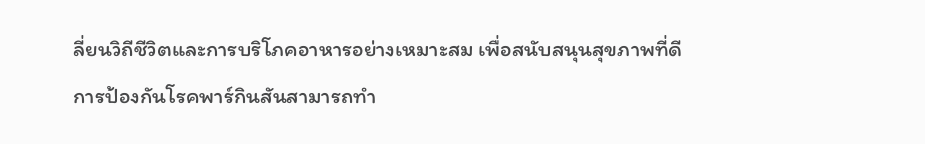ลี่ยนวิถีชีวิตและการบริโภคอาหารอย่างเหมาะสม เพื่อสนับสนุนสุขภาพที่ดี
การป้องกันโรคพาร์กินสันสามารถทำ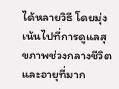ได้หลายวิธี โดยมุ่งเน้นไปที่การดูแลสุขภาพช่วงกลางชีวิตและอายุที่มาก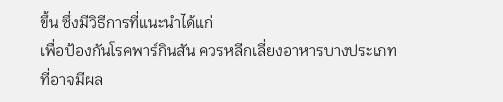ขึ้น ซึ่งมีวิธีการที่แนะนำได้แก่
เพื่อป้องกันโรคพาร์กินสัน ควรหลีกเลี่ยงอาหารบางประเภทที่อาจมีผล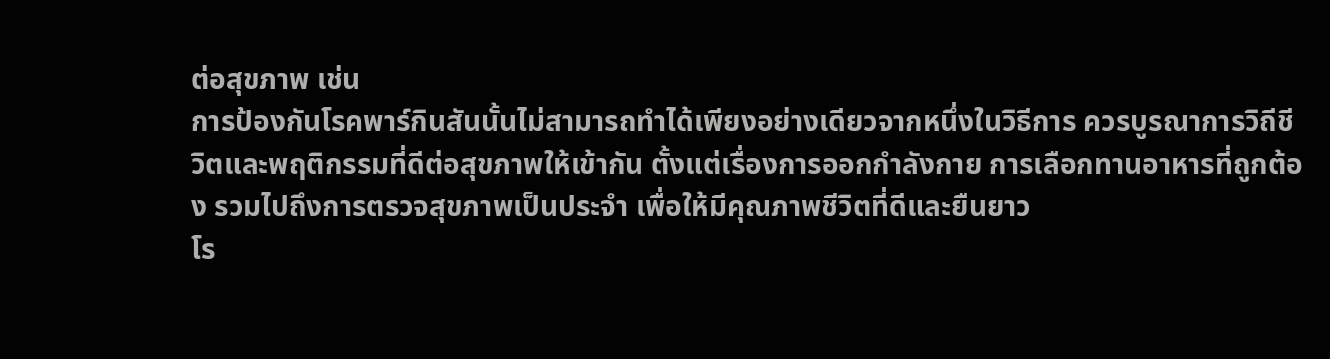ต่อสุขภาพ เช่น
การป้องกันโรคพาร์กินสันนั้นไม่สามารถทำได้เพียงอย่างเดียวจากหนึ่งในวิธีการ ควรบูรณาการวิถีชีวิตและพฤติกรรมที่ดีต่อสุขภาพให้เข้ากัน ตั้งแต่เรื่องการออกกำลังกาย การเลือกทานอาหารที่ถูกต้อง รวมไปถึงการตรวจสุขภาพเป็นประจำ เพื่อให้มีคุณภาพชีวิตที่ดีและยืนยาว
โร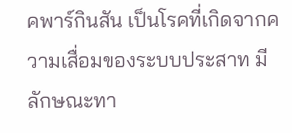คพาร์กินสัน เป็นโรคที่เกิดจากความเสื่อมของระบบประสาท มีลักษณะทา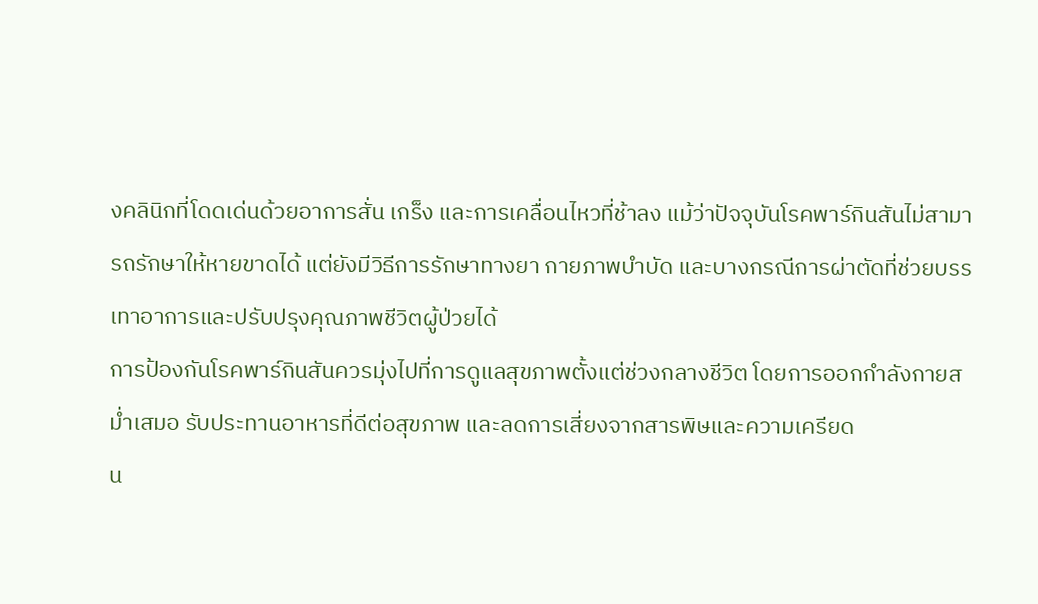งคลินิกที่โดดเด่นด้วยอาการสั่น เกร็ง และการเคลื่อนไหวที่ช้าลง แม้ว่าปัจจุบันโรคพาร์กินสันไม่สามารถรักษาให้หายขาดได้ แต่ยังมีวิธีการรักษาทางยา กายภาพบำบัด และบางกรณีการผ่าตัดที่ช่วยบรรเทาอาการและปรับปรุงคุณภาพชีวิตผู้ป่วยได้
การป้องกันโรคพาร์กินสันควรมุ่งไปที่การดูแลสุขภาพตั้งแต่ช่วงกลางชีวิต โดยการออกกำลังกายสม่ำเสมอ รับประทานอาหารที่ดีต่อสุขภาพ และลดการเสี่ยงจากสารพิษและความเครียด
น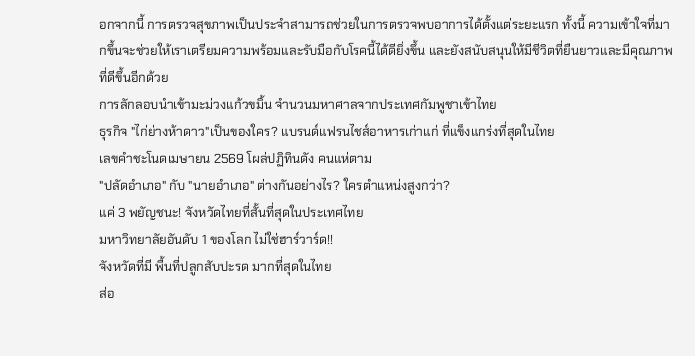อกจากนี้ การตรวจสุขภาพเป็นประจำสามารถช่วยในการตรวจพบอาการได้ตั้งแต่ระยะแรก ทั้งนี้ ความเข้าใจที่มากขึ้นจะช่วยให้เราเตรียมความพร้อมและรับมือกับโรคนี้ได้ดียิ่งขึ้น และยังสนับสนุนให้มีชีวิตที่ยืนยาวและมีคุณภาพที่ดีขึ้นอีกด้วย
การลักลอบนำเข้ามะม่วงแก้วขมิ้น จำนวนมหาศาลจากประเทศกัมพูชาเข้าไทย
ธุรกิจ "ไก่ย่างห้าดาว"เป็นของใคร? แบรนด์แฟรนไชส์อาหารเก่าแก่ ที่แข็งแกร่งที่สุดในไทย
เลขคำชะโนดเมษายน 2569 โผล่ปฏิทินดัง คนแห่ตาม
"ปลัดอำเภอ" กับ "นายอำเภอ" ต่างกันอย่างไร? ใครตำแหน่งสูงกว่า?
แค่ 3 พยัญชนะ! จังหวัดไทยที่สั้นที่สุดในประเทศไทย
มหาวิทยาลัยอันดับ 1 ของโลก ไม่ใช่ฮาร์วาร์ด!!
จังหวัดที่มี พื้นที่ปลูกสับปะรด มากที่สุดในไทย
ส่อ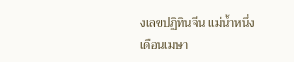งเลขปฏิทินจีน แม่น้ำหนึ่ง เดือนเมษา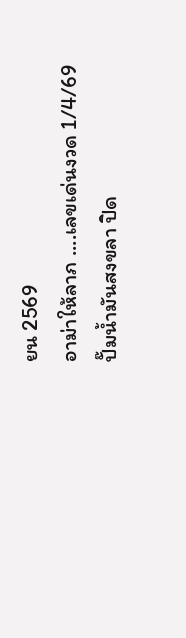ยน 2569
อาม่าให้ลาภ ....เลขเด่นงวด 1/4/69
ปั๊มน้ำมันสงขลา ปิด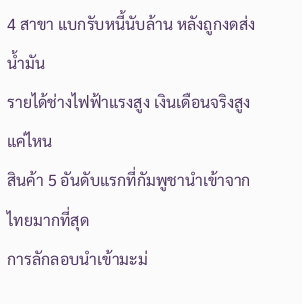4 สาขา แบกรับหนี้นับล้าน หลังถูกงดส่งน้ำมัน
รายได้ช่างไฟฟ้าแรงสูง เงินเดือนจริงสูงแค่ไหน
สินค้า 5 อันดับแรกที่กัมพูชานำเข้าจากไทยมากที่สุด
การลักลอบนำเข้ามะม่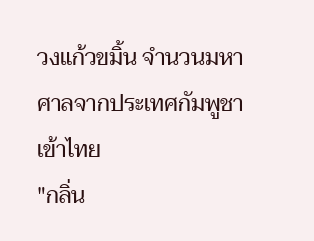วงแก้วขมิ้น จำนวนมหาศาลจากประเทศกัมพูชาเข้าไทย
"กลิ่น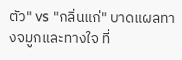ตัว" vs "กลิ่นแก่" บาดแผลทางจมูกและทางใจ ที่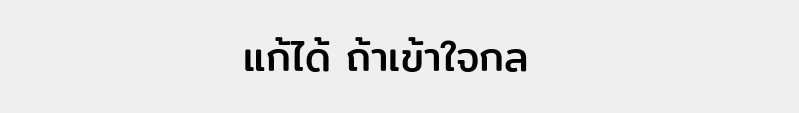แก้ได้ ถ้าเข้าใจกล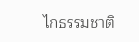ไกธรรมชาติ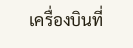เครื่องบินที่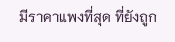มีราคาแพงที่สุด ที่ยังถูก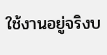ใช้งานอยู่จริงบ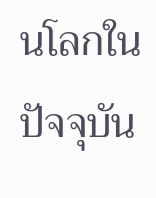นโลกในปัจจุบัน